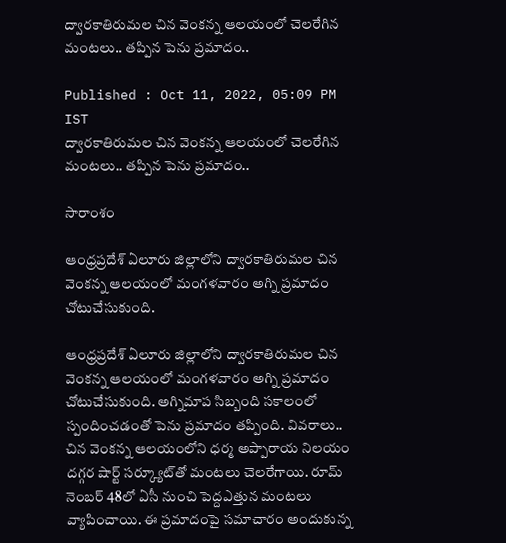ద్వారకాతిరుమల చిన వెంకన్న ఆలయంలో చెలరేగిన మంటలు.. తప్పిన పెను ప్రమాదం..

Published : Oct 11, 2022, 05:09 PM IST
ద్వారకాతిరుమల చిన వెంకన్న ఆలయంలో చెలరేగిన మంటలు.. తప్పిన పెను ప్రమాదం..

సారాంశం

ఆంధ్రప్రదేశ్‌ ఏలూరు జిల్లాలోని ద్వారకాతిరుమల చిన వెంకన్న ఆలయంలో మంగళవారం అగ్ని ప్రమాదం చోటుచేసుకుంది.

ఆంధ్రప్రదేశ్‌ ఏలూరు జిల్లాలోని ద్వారకాతిరుమల చిన వెంకన్న ఆలయంలో మంగళవారం అగ్ని ప్రమాదం చోటుచేసుకుంది. అగ్నిమాప సిబ్బంది సకాలంలో స్పందించడంతో పెను ప్రమాదం తప్పింది. వివరాలు.. చిన వెంకన్న ఆలయంలోని ధర్మ అప్పారాయ నిలయం దగ్గర షార్ట్ సర్క్యూట్‌తో మంటలు చెలరేగాయి. రూమ్ నెంబర్ 48లో ఏసీ నుంచి పెద్దఎత్తున మంటలు వ్యాపించాయి. ఈ ప్రమాదంపై సమాచారం అందుకున్న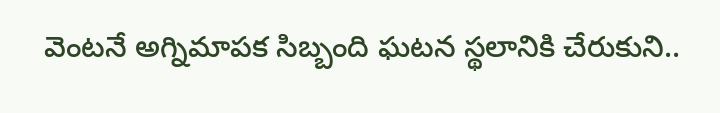వెంటనే అగ్నిమాపక సిబ్బంది ఘటన స్థలానికి చేరుకుని..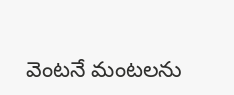వెంటనే మంటలను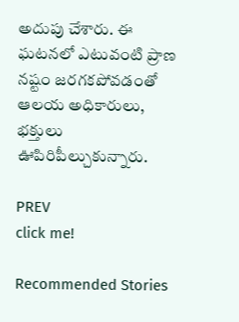అదుపు చేశారు. ఈ ఘటనలో ఎటువంటి ప్రాణ నష్టం జరగకపోవడంతో ఆలయ అధికారులు, భక్తులు ఊపిరిపీల్చుకున్నారు.

PREV
click me!

Recommended Stories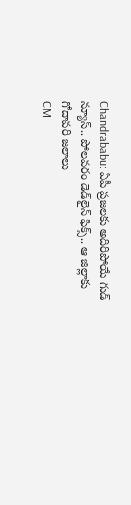Chandrababu: ఏపీ ప్రజలకు అదిరిపోయే గుడ్ న్యూస్.. పోలవరం డెడ్‌లైన్ ఫిక్స్.. ఆ జిల్లాకు గోదావరి జలాలు
CM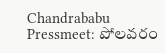Chandrababu Pressmeet: పోలవరం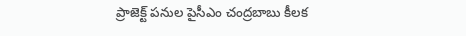ప్రాజెక్ట్ పనుల పైసీఎం చంద్రబాబు కీలక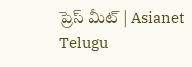ప్రెస్ మీట్ | Asianet Telugu